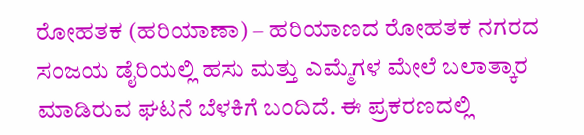ರೋಹತಕ (ಹರಿಯಾಣಾ) – ಹರಿಯಾಣದ ರೋಹತಕ ನಗರದ ಸಂಜಯ ಡೈರಿಯಲ್ಲಿ ಹಸು ಮತ್ತು ಎಮ್ಮೆಗಳ ಮೇಲೆ ಬಲಾತ್ಕಾರ ಮಾಡಿರುವ ಘಟನೆ ಬೆಳಕಿಗೆ ಬಂದಿದೆ. ಈ ಪ್ರಕರಣದಲ್ಲಿ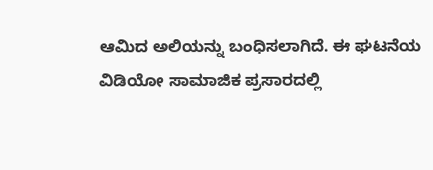ಆಮಿದ ಅಲಿಯನ್ನು ಬಂಧಿಸಲಾಗಿದೆ. ಈ ಘಟನೆಯ ವಿಡಿಯೋ ಸಾಮಾಜಿಕ ಪ್ರಸಾರದಲ್ಲಿ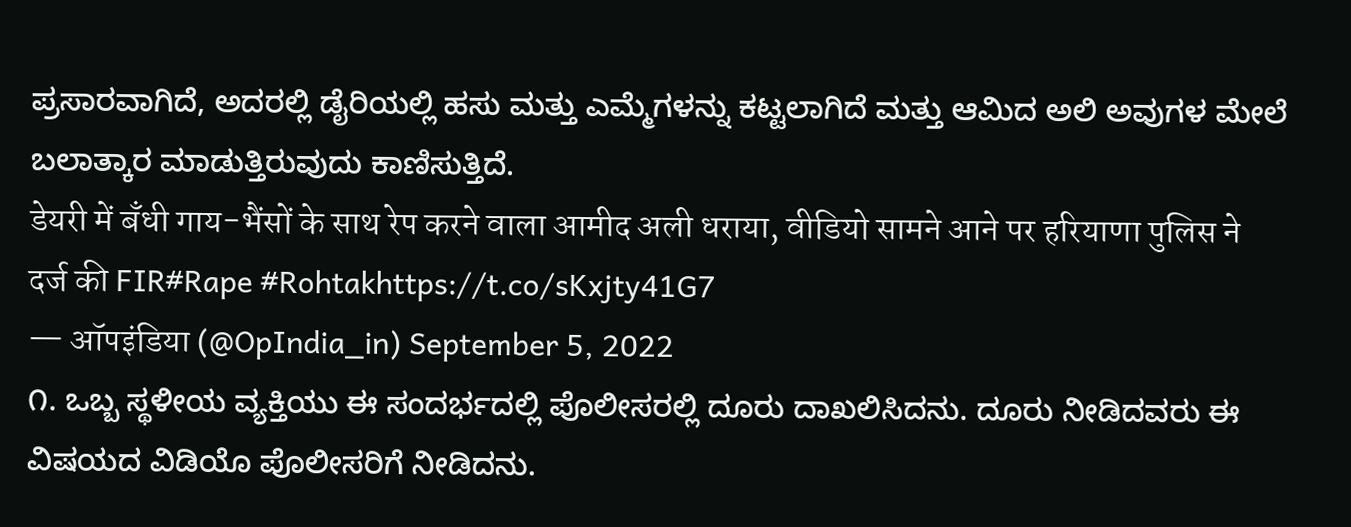ಪ್ರಸಾರವಾಗಿದೆ, ಅದರಲ್ಲಿ ಡೈರಿಯಲ್ಲಿ ಹಸು ಮತ್ತು ಎಮ್ಮೆಗಳನ್ನು ಕಟ್ಟಲಾಗಿದೆ ಮತ್ತು ಆಮಿದ ಅಲಿ ಅವುಗಳ ಮೇಲೆ ಬಲಾತ್ಕಾರ ಮಾಡುತ್ತಿರುವುದು ಕಾಣಿಸುತ್ತಿದೆ.
डेयरी में बँधी गाय-भैंसों के साथ रेप करने वाला आमीद अली धराया, वीडियो सामने आने पर हरियाणा पुलिस ने दर्ज की FIR#Rape #Rohtakhttps://t.co/sKxjty41G7
— ऑपइंडिया (@OpIndia_in) September 5, 2022
೧. ಒಬ್ಬ ಸ್ಥಳೀಯ ವ್ಯಕ್ತಿಯು ಈ ಸಂದರ್ಭದಲ್ಲಿ ಪೊಲೀಸರಲ್ಲಿ ದೂರು ದಾಖಲಿಸಿದನು. ದೂರು ನೀಡಿದವರು ಈ ವಿಷಯದ ವಿಡಿಯೊ ಪೊಲೀಸರಿಗೆ ನೀಡಿದನು.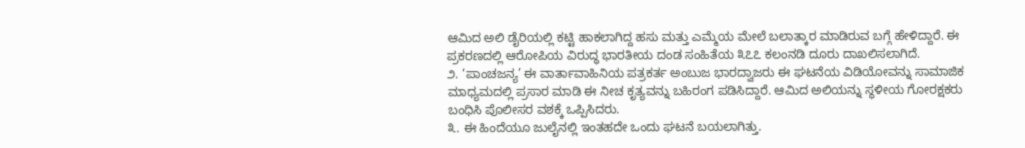ಆಮಿದ ಅಲಿ ಡೈರಿಯಲ್ಲಿ ಕಟ್ಟಿ ಹಾಕಲಾಗಿದ್ದ ಹಸು ಮತ್ತು ಎಮ್ಮೆಯ ಮೇಲೆ ಬಲಾತ್ಕಾರ ಮಾಡಿರುವ ಬಗ್ಗೆ ಹೇಳಿದ್ದಾರೆ. ಈ ಪ್ರಕರಣದಲ್ಲಿ ಆರೋಪಿಯ ವಿರುದ್ಧ ಭಾರತೀಯ ದಂಡ ಸಂಹಿತೆಯ ೩೭೭ ಕಲಂನಡಿ ದೂರು ದಾಖಲಿಸಲಾಗಿದೆ.
೨. ‘ಪಾಂಚಜನ್ಯ’ ಈ ವಾರ್ತಾವಾಹಿನಿಯ ಪತ್ರಕರ್ತ ಅಂಬುಜ ಭಾರದ್ವಾಜರು ಈ ಘಟನೆಯ ವಿಡಿಯೋವನ್ನು ಸಾಮಾಜಿಕ ಮಾಧ್ಯಮದಲ್ಲಿ ಪ್ರಸಾರ ಮಾಡಿ ಈ ನೀಚ ಕೃತ್ಯವನ್ನು ಬಹಿರಂಗ ಪಡಿಸಿದ್ದಾರೆ. ಆಮಿದ ಅಲಿಯನ್ನು ಸ್ಥಳೀಯ ಗೋರಕ್ಷಕರು ಬಂಧಿಸಿ ಪೊಲೀಸರ ವಶಕ್ಕೆ ಒಪ್ಪಿಸಿದರು.
೩. ಈ ಹಿಂದೆಯೂ ಜುಲೈನಲ್ಲಿ ಇಂತಹದೇ ಒಂದು ಘಟನೆ ಬಯಲಾಗಿತ್ತು.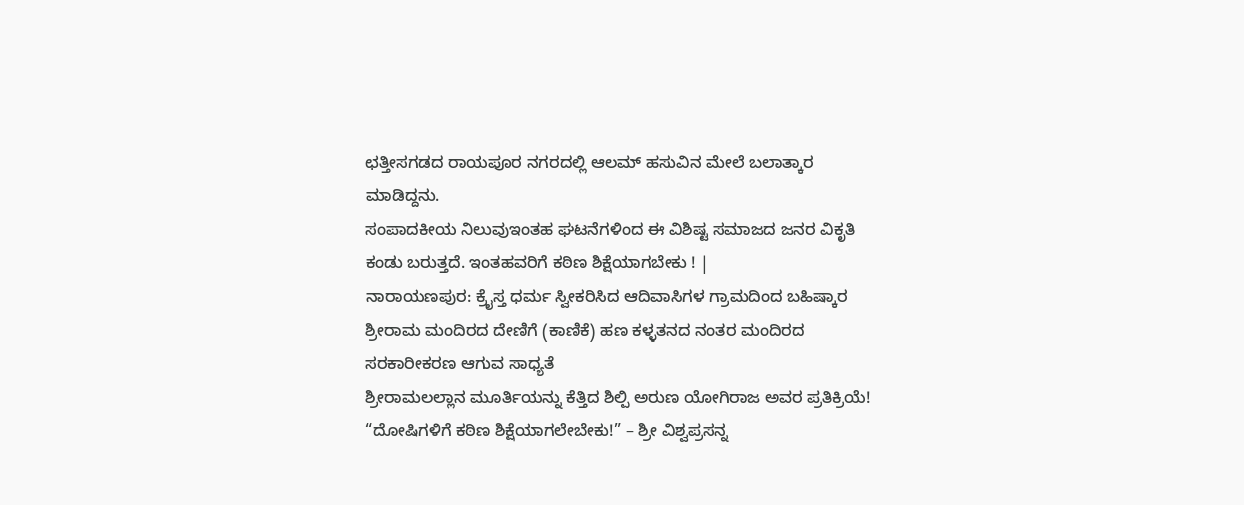ಛತ್ತೀಸಗಡದ ರಾಯಪೂರ ನಗರದಲ್ಲಿ ಆಲಮ್ ಹಸುವಿನ ಮೇಲೆ ಬಲಾತ್ಕಾರ ಮಾಡಿದ್ದನು.
ಸಂಪಾದಕೀಯ ನಿಲುವುಇಂತಹ ಘಟನೆಗಳಿಂದ ಈ ವಿಶಿಷ್ಟ ಸಮಾಜದ ಜನರ ವಿಕೃತಿ ಕಂಡು ಬರುತ್ತದೆ. ಇಂತಹವರಿಗೆ ಕಠಿಣ ಶಿಕ್ಷೆಯಾಗಬೇಕು ! |
ನಾರಾಯಣಪುರ: ಕ್ರೈಸ್ತ ಧರ್ಮ ಸ್ವೀಕರಿಸಿದ ಆದಿವಾಸಿಗಳ ಗ್ರಾಮದಿಂದ ಬಹಿಷ್ಕಾರ
ಶ್ರೀರಾಮ ಮಂದಿರದ ದೇಣಿಗೆ (ಕಾಣಿಕೆ) ಹಣ ಕಳ್ಳತನದ ನಂತರ ಮಂದಿರದ ಸರಕಾರೀಕರಣ ಆಗುವ ಸಾಧ್ಯತೆ
ಶ್ರೀರಾಮಲಲ್ಲಾನ ಮೂರ್ತಿಯನ್ನು ಕೆತ್ತಿದ ಶಿಲ್ಪಿ ಅರುಣ ಯೋಗಿರಾಜ ಅವರ ಪ್ರತಿಕ್ರಿಯೆ!
“ದೋಷಿಗಳಿಗೆ ಕಠಿಣ ಶಿಕ್ಷೆಯಾಗಲೇಬೇಕು!” – ಶ್ರೀ ವಿಶ್ವಪ್ರಸನ್ನ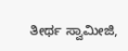ತೀರ್ಥ ಸ್ವಾಮೀಜಿ,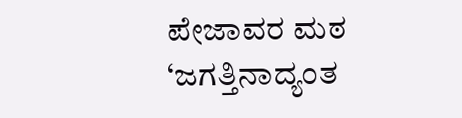ಪೇಜಾವರ ಮಠ
‘ಜಗತ್ತಿನಾದ್ಯಂತ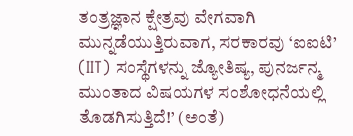ತಂತ್ರಜ್ಞಾನ ಕ್ಷೇತ್ರವು ವೇಗವಾಗಿ ಮುನ್ನಡೆಯುತ್ತಿರುವಾಗ, ಸರಕಾರವು ‘ಐಐಟಿ’ (IIT) ಸಂಸ್ಥೆಗಳನ್ನು ಜ್ಯೋತಿಷ್ಯ, ಪುನರ್ಜನ್ಮ ಮುಂತಾದ ವಿಷಯಗಳ ಸಂಶೋಧನೆಯಲ್ಲಿ ತೊಡಗಿಸುತ್ತಿದೆ!’ (ಅಂತೆ)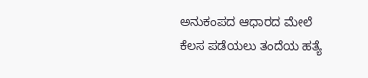ಅನುಕಂಪದ ಆಧಾರದ ಮೇಲೆ ಕೆಲಸ ಪಡೆಯಲು ತಂದೆಯ ಹತ್ಯೆ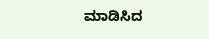ಮಾಡಿಸಿದ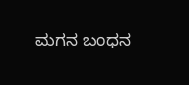ಮಗನ ಬಂಧನ